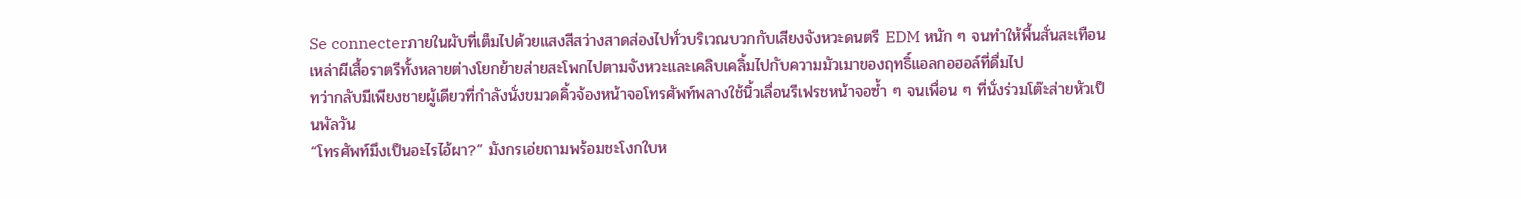Se connecterภายในผับที่เต็มไปด้วยแสงสีสว่างสาดส่องไปทั่วบริเวณบวกกับเสียงจังหวะดนตรี EDM หนัก ๆ จนทำให้พื้นสั่นสะเทือน เหล่าผีเสื้อราตรีทั้งหลายต่างโยกย้ายส่ายสะโพกไปตามจังหวะและเคลิบเคลิ้มไปกับความมัวเมาของฤทธิ์แอลกอฮอล์ที่ดื่มไป
ทว่ากลับมีเพียงชายผู้เดียวที่กำลังนั่งขมวดคิ้วจ้องหน้าจอโทรศัพท์พลางใช้นิ้วเลื่อนรีเฟรชหน้าจอซ้ำ ๆ จนเพื่อน ๆ ที่นั่งร่วมโต๊ะส่ายหัวเป็นพัลวัน
“โทรศัพท์มึงเป็นอะไรไอ้ผา?” มังกรเอ่ยถามพร้อมชะโงกใบห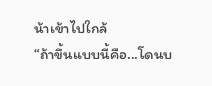น้าเข้าไปใกล้
“ถ้าขึ้นแบบนี้คือ...โดนบ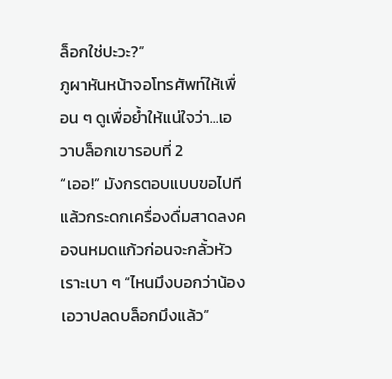ล็อกใช่ปะวะ?”
ภูผาหันหน้าจอโทรศัพท์ให้เพื่อน ๆ ดูเพื่อย้ำให้แน่ใจว่า...เอวาบล็อกเขารอบที่ 2
“เออ!” มังกรตอบแบบขอไปทีแล้วกระดกเครื่องดื่มสาดลงคอจนหมดแก้วก่อนจะกลั้วหัวเราะเบา ๆ “ไหนมึงบอกว่าน้องเอวาปลดบล็อกมึงแล้ว”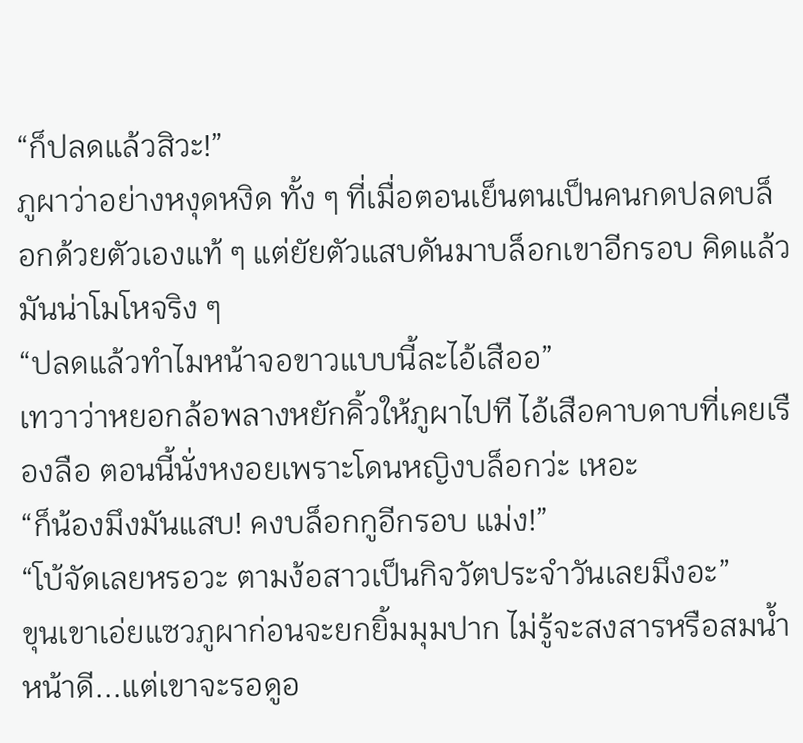“ก็ปลดแล้วสิวะ!”
ภูผาว่าอย่างหงุดหงิด ทั้ง ๆ ที่เมื่อตอนเย็นตนเป็นคนกดปลดบล็อกด้วยตัวเองแท้ ๆ แต่ยัยตัวแสบดันมาบล็อกเขาอีกรอบ คิดแล้วมันน่าโมโหจริง ๆ
“ปลดแล้วทำไมหน้าจอขาวแบบนี้ละไอ้เสืออ”
เทวาว่าหยอกล้อพลางหยักคิ้วให้ภูผาไปที ไอ้เสือคาบดาบที่เคยเรืองลือ ตอนนี้นั่งหงอยเพราะโดนหญิงบล็อกว่ะ เหอะ
“ก็น้องมึงมันแสบ! คงบล็อกกูอีกรอบ แม่ง!”
“โบ้จัดเลยหรอวะ ตามง้อสาวเป็นกิจวัตประจำวันเลยมึงอะ”
ขุนเขาเอ่ยแซวภูผาก่อนจะยกยิ้มมุมปาก ไม่รู้จะสงสารหรือสมน้ำหน้าดี...แต่เขาจะรอดูอ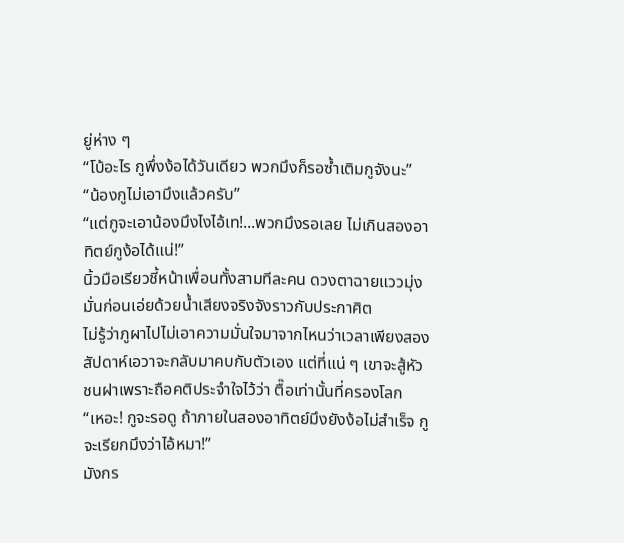ยู่ห่าง ๆ
“โบ้อะไร กูพึ่งง้อได้วันเดียว พวกมึงก็รอซ้ำเติมกูจังนะ”
“น้องกูไม่เอามึงแล้วครับ”
“แต่กูจะเอาน้องมึงไงไอ้เท!...พวกมึงรอเลย ไม่เกินสองอาทิตย์กูง้อได้แน่!”
นิ้วมือเรียวชี้หน้าเพื่อนทั้งสามทีละคน ดวงตาฉายแววมุ่งมั่นก่อนเอ่ยด้วยน้ำเสียงจริงจังราวกับประกาศิต
ไม่รู้ว่าภูผาไปไม่เอาความมั่นใจมาจากไหนว่าเวลาเพียงสองสัปดาห์เอวาจะกลับมาคบกับตัวเอง แต่ที่แน่ ๆ เขาจะสู้หัวชนฝาเพราะถือคติประจำใจไว้ว่า ตื๊อเท่านั้นที่ครองโลก
“เหอะ! กูจะรอดู ถ้าภายในสองอาทิตย์มึงยังง้อไม่สำเร็จ กูจะเรียกมึงว่าไอ้หมา!”
มังกร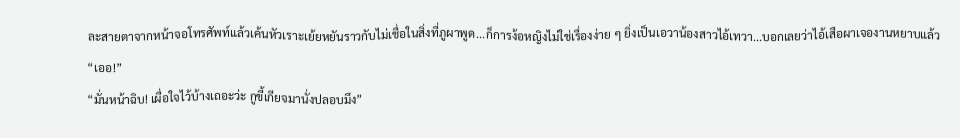ละสายตาจากหน้าจอโทรศัพท์แล้วเค้นหัวเราะเย้ยหยันราวกับไม่เชื่อในสิ่งที่ภูผาพูด...ก็การง้อหญิงไม่ใช่เรื่องง่าย ๆ ยิ่งเป็นเอวาน้องสาวไอ้เทวา...บอกเลยว่าไอ้เสือผาเจองานหยาบแล้ว
“เออ!”
“มั่นหน้าฉิบ! เผื่อใจไว้บ้างเถอะว่ะ กูขี้เกียจมานั่งปลอบมึง”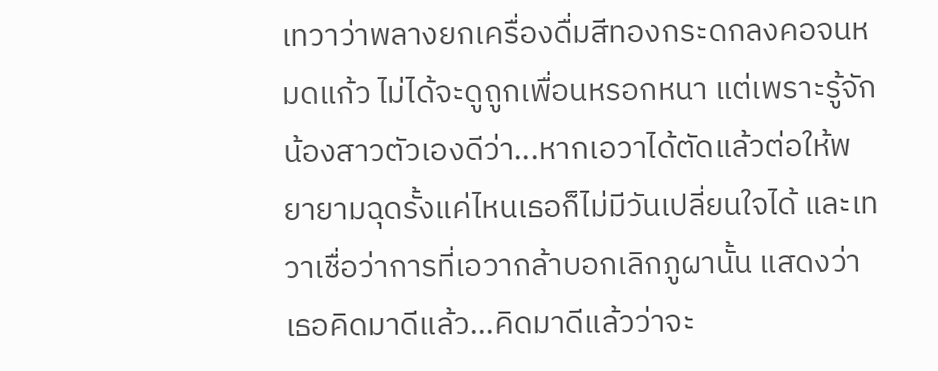เทวาว่าพลางยกเครื่องดื่มสีทองกระดกลงคอจนหมดแก้ว ไม่ได้จะดูถูกเพื่อนหรอกหนา แต่เพราะรู้จักน้องสาวตัวเองดีว่า...หากเอวาได้ตัดแล้วต่อให้พยายามฉุดรั้งแค่ไหนเธอก็ไม่มีวันเปลี่ยนใจได้ และเทวาเชื่อว่าการที่เอวากล้าบอกเลิกภูผานั้น แสดงว่าเธอคิดมาดีแล้ว...คิดมาดีแล้วว่าจะ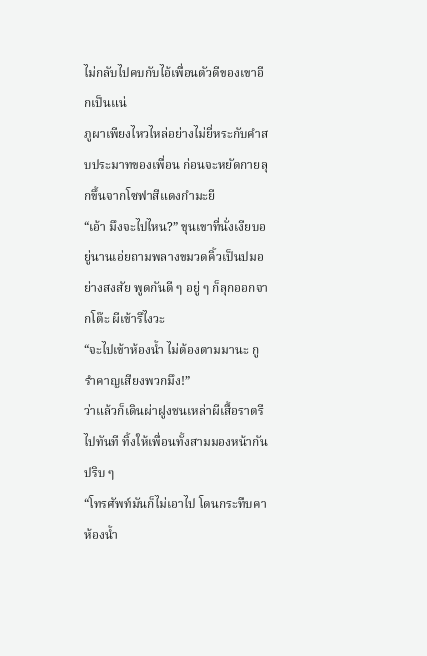ไม่กลับไปคบกับไอ้เพื่อนตัวดีของเขาอีกเป็นแน่
ภูผาเพียงไหวไหล่อย่างไม่ยี่หระกับคำสบประมาทของเพื่อน ก่อนจะหยัดกายลุกขึ้นจากโซฟาสีแดงกำมะยี
“เอ้า มึงจะไปไหน?” ขุนเขาที่นั่งเงียบอยู่นานเอ่ยถามพลางขมวดคิ้วเป็นปมอย่างสงสัย พูดกันดี ๆ อยู่ ๆ ก็ลุกออกจากโต๊ะ ผีเข้ารึไงวะ
“จะไปเข้าห้องน้ำ ไม่ต้องตามมานะ กูรำคาญเสียงพวกมึง!”
ว่าแล้วก็เดินผ่าฝูงชนเหล่าผีเสื้อราตรีไปทันที ทิ้งให้เพื่อนทั้งสามมองหน้ากันปริบ ๆ
“โทรศัพท์มันก็ไม่เอาไป โดนกระทืบคาห้องน้ำ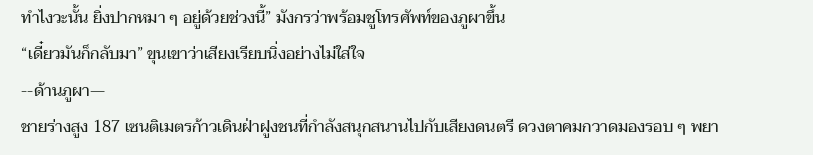ทำไงวะนั้น ยิ่งปากหมา ๆ อยู่ด้วยช่วงนี้” มังกรว่าพร้อมชูโทรศัพท์ของภูผาขึ้น
“เดี๋ยวมันก็กลับมา” ขุนเขาว่าเสียงเรียบนิ่งอย่างไม่ใส่ใจ
--ด้านภูผา—
ชายร่างสูง 187 เซนติเมตรก้าวเดินฝ่าฝูงชนที่กำลังสนุกสนานไปกับเสียงดนตรี ดวงตาคมกวาดมองรอบ ๆ พยา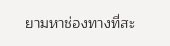ยามหาช่องทางที่สะ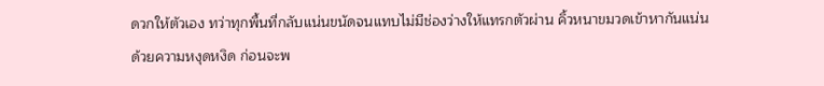ดวกให้ตัวเอง ทว่าทุกพื้นที่กลับแน่นขนัดจนแทบไม่มีช่องว่างให้แทรกตัวผ่าน คิ้วหนาขมวดเข้าหากันแน่นด้วยความหงุดหงิด ก่อนจะพ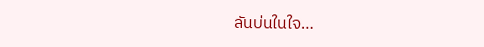ลันบ่นในใจ…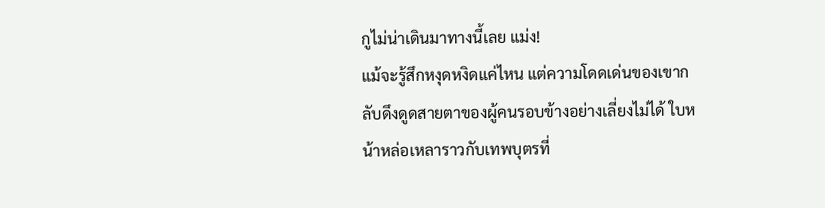กูไม่น่าเดินมาทางนี้เลย แม่ง!
แม้จะรู้สึกหงุดหงิดแค่ไหน แต่ความโดดเด่นของเขากลับดึงดูดสายตาของผู้คนรอบข้างอย่างเลี่ยงไม่ได้ ใบหน้าหล่อเหลาราวกับเทพบุตรที่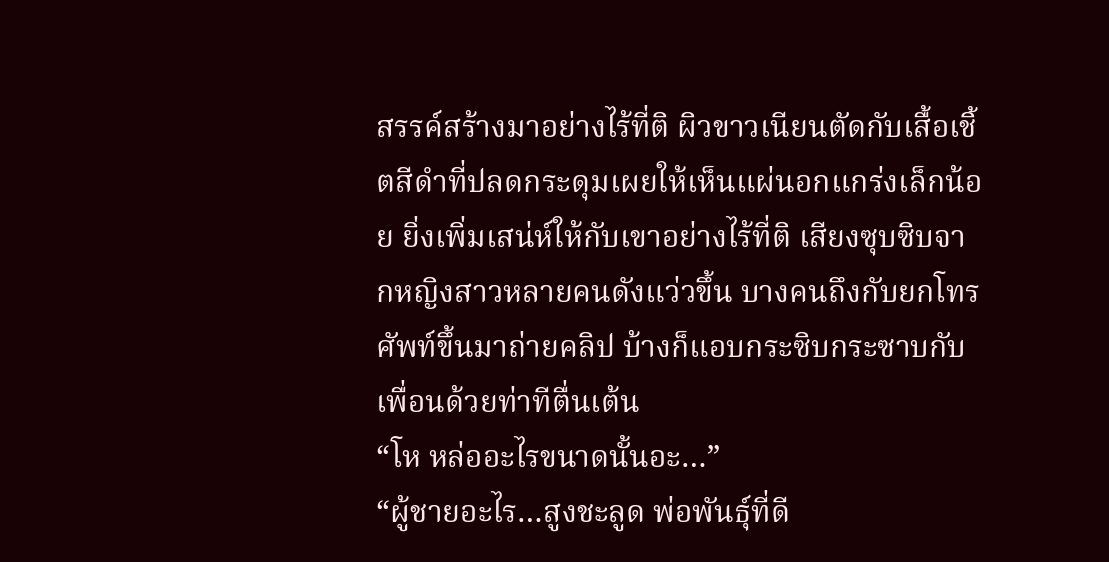สรรค์สร้างมาอย่างไร้ที่ติ ผิวขาวเนียนตัดกับเสื้อเชิ้ตสีดำที่ปลดกระดุมเผยให้เห็นแผ่นอกแกร่งเล็กน้อย ยิ่งเพิ่มเสน่ห์ให้กับเขาอย่างไร้ที่ติ เสียงซุบซิบจากหญิงสาวหลายคนดังแว่วขึ้น บางคนถึงกับยกโทรศัพท์ขึ้นมาถ่ายคลิป บ้างก็แอบกระซิบกระซาบกับเพื่อนด้วยท่าทีตื่นเต้น
“โห หล่ออะไรขนาดนั้นอะ…”
“ผู้ชายอะไร…สูงชะลูด พ่อพันธุ์ที่ดี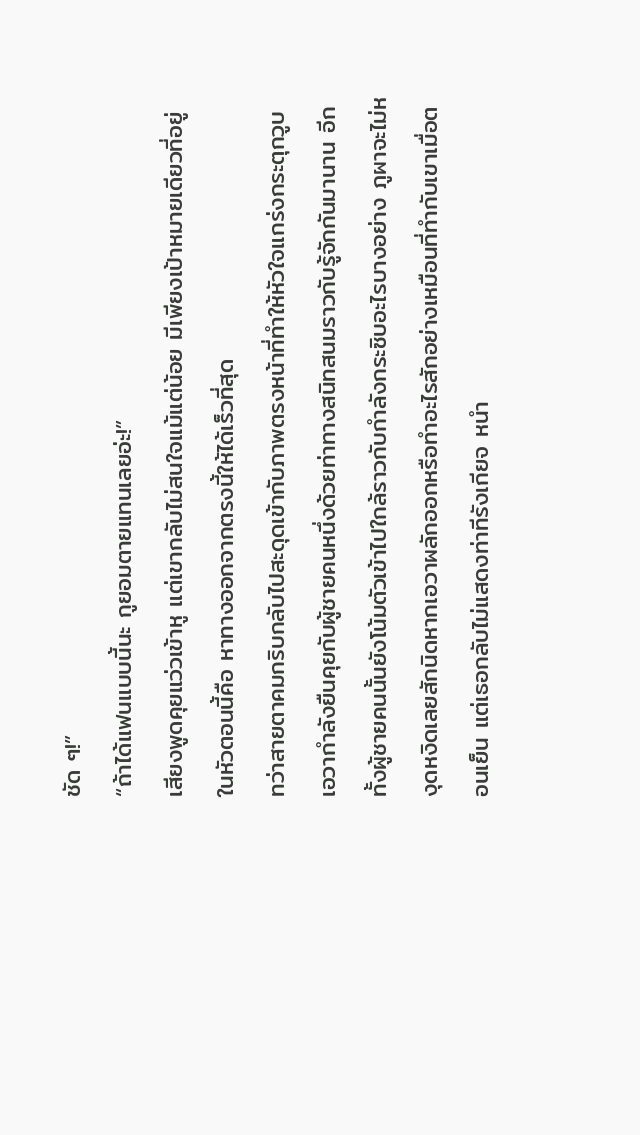ชัด ๆ!”
“ถ้าได้แฟนแบบนี้นะ กูยอมตายแทนเลยอ่ะ!”
เสียงพูดคุยแว่วเข้าหู แต่เขากลับไม่สนใจแม้แต่น้อย มีเพียงเป้าหมายเดียวที่อยู่ในหัวตอนนี้คือ หาทางออกจากตรงนี้ให้ได้เร็วที่สุด
ทว่าสายตาคมกริบกลับไปสะดุดเข้ากับภาพตรงหน้าที่ทำให้หัวใจแกร่งกระตุกวูบ เอวากำลังยืนคุยกับผู้ชายคนหนึ่งด้วยท่าทางสนิทสนมราวกับรู้จักกันมานาน อีกทั้งผู้ชายคนนั้นยังโน้มตัวเข้าไปใกล้ราวกับกำลังกระซิบอะไรบางอย่าง ภูผาจะไม่หงุดหงิดเลยสักนิดหากเอวาผลักออกหรือทำอะไรสักอย่างเหมือนที่ทำกับเขาเมื่อตอนเย็น แต่เธอกลับไม่แสดงท่าทีรังเกียจ หนำ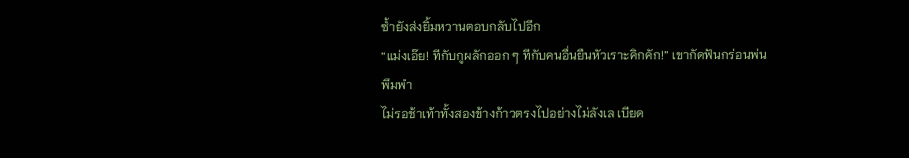ซ้ำยังส่งยิ้มหวานตอบกลับไปอีก
“แม่งเอ๊ย! ทีกับกูผลักออก ๆ ทีกับคนอื่นยืนหัวเราะคิกคัก!” เขากัดฟันกร่อนพ่นพึมพำ
ไม่รอช้าเท้าทั้งสองข้างก้าวตรงไปอย่างไม่ลังเล เบียด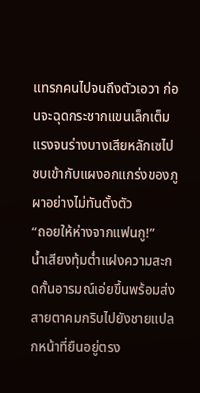แทรกคนไปจนถึงตัวเอวา ก่อนจะฉุดกระชากแขนเล็กเต็มแรงจนร่างบางเสียหลักเซไปซบเข้ากับแผงอกแกร่งของภูผาอย่างไม่ทันตั้งตัว
“ถอยให้ห่างจากแฟนกู!”
น้ำเสียงทุ้มต่ำแฝงความสะกดกั้นอารมณ์เอ่ยขึ้นพร้อมส่งสายตาคมกริบไปยังชายแปลกหน้าที่ยืนอยู่ตรง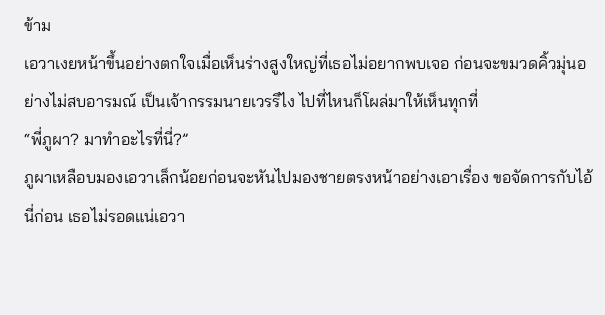ข้าม
เอวาเงยหน้าขึ้นอย่างตกใจเมื่อเห็นร่างสูงใหญ่ที่เธอไม่อยากพบเจอ ก่อนจะขมวดคิ้วมุ่นอย่างไม่สบอารมณ์ เป็นเจ้ากรรมนายเวรรึไง ไปที่ไหนก็โผล่มาให้เห็นทุกที่
“พี่ภูผา? มาทำอะไรที่นี่?”
ภูผาเหลือบมองเอวาเล็กน้อยก่อนจะหันไปมองชายตรงหน้าอย่างเอาเรื่อง ขอจัดการกับไอ้นี่ก่อน เธอไม่รอดแน่เอวา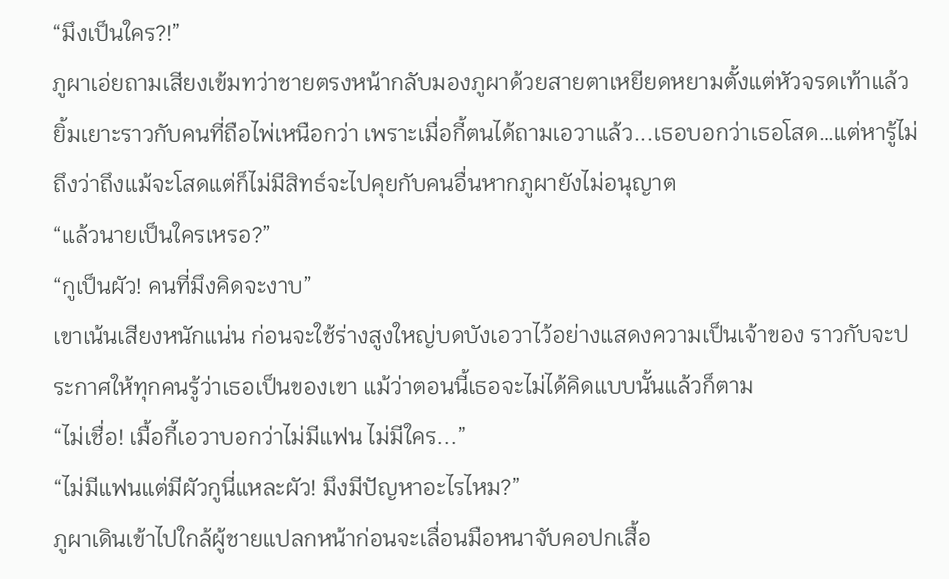“มึงเป็นใคร?!”
ภูผาเอ่ยถามเสียงเข้มทว่าชายตรงหน้ากลับมองภูผาด้วยสายตาเหยียดหยามตั้งแต่หัวจรดเท้าแล้วยิ้มเยาะราวกับคนที่ถือไพ่เหนือกว่า เพราะเมื่อกี้ตนได้ถามเอวาแล้ว...เธอบอกว่าเธอโสด…แต่หารู้ไม่ถึงว่าถึงแม้จะโสดแต่ก็ไม่มีสิทธ์จะไปคุยกับคนอื่นหากภูผายังไม่อนุญาต
“แล้วนายเป็นใครเหรอ?”
“กูเป็นผัว! คนที่มึงคิดจะงาบ”
เขาเน้นเสียงหนักแน่น ก่อนจะใช้ร่างสูงใหญ่บดบังเอวาไว้อย่างแสดงความเป็นเจ้าของ ราวกับจะประกาศให้ทุกคนรู้ว่าเธอเป็นของเขา แม้ว่าตอนนี้เธอจะไม่ได้คิดแบบนั้นแล้วก็ตาม
“ไม่เชื่อ! เมื้อกี้เอวาบอกว่าไม่มีแฟน ไม่มีใคร...”
“ไม่มีแฟนแต่มีผัวกูนี่แหละผัว! มึงมีปัญหาอะไรไหม?”
ภูผาเดินเข้าไปใกล้ผู้ชายแปลกหน้าก่อนจะเลื่อนมือหนาจับคอปกเสื้อ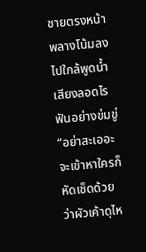ชายตรงหน้าพลางโน้มลงไปใกล้พูดน้ำเสียงลอดไรฟันอย่างข่มขู่
“อย่าสะเออะ จะเข้าหาใครก็หัดเช็ดด้วยว่าผัวเค้าดุไห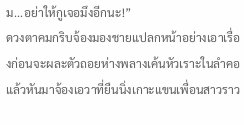ม...อย่าให้กูเจอมึงอีกนะ!”
ดวงตาคมกริบจ้องมองชายแปลกหน้าอย่างเอาเรื่องก่อนจะผละตัวถอยห่างพลางเค้นหัวเราะในลำคอ แล้วหันมาจ้องเอวาที่ยืนนิ่งเกาะแขนเพื่อนสาวราว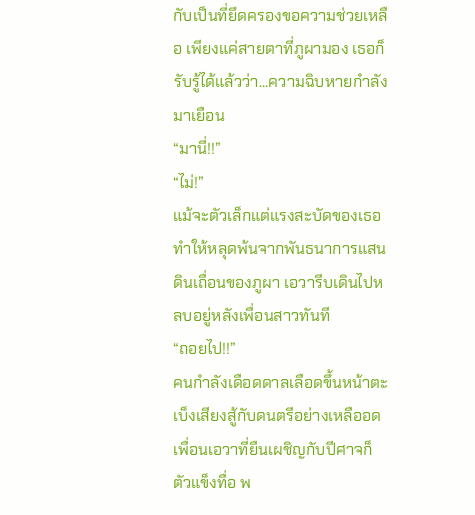กับเป็นที่ยึดครองขอความช่วยเหลือ เพียงแค่สายตาที่ภูผามอง เธอก็รับรู้ได้แล้วว่า...ความฉิบหายกำลังมาเยือน
“มานี่!!”
“ไม่!”
แม้จะตัวเล็กแต่แรงสะบัดของเธอทำให้หลุดพ้นจากพันธนาการแสนดินเถื่อนของภูผา เอวารีบเดินไปหลบอยู่หลังเพื่อนสาวทันที
“ถอยไป!!”
คนกำลังเดือดดาลเลือดขึ้นหน้าตะเบ็งเสียงสู้กับดนตรีอย่างเหลืออด เพื่อนเอวาที่ยืนเผชิญกับปีศาจก็ตัวแข็งทื่อ พ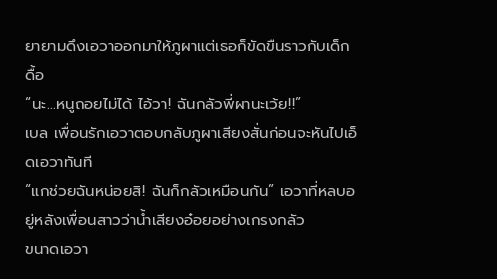ยายามดึงเอวาออกมาให้ภูผาแต่เธอก็ขัดขืนราวกับเด็กดื้อ
“นะ...หนูถอยไม่ได้ ไอ้วา! ฉันกลัวพี่ผานะเว้ย!!”
เบล เพื่อนรักเอวาตอบกลับภูผาเสียงสั่นก่อนจะหันไปเอ็ดเอวาทันที
“แกช่วยฉันหน่อยสิ! ฉันก็กลัวเหมือนกัน” เอวาที่หลบอยู่หลังเพื่อนสาวว่าน้ำเสียงอ๋อยอย่างเกรงกลัว
ขนาดเอวา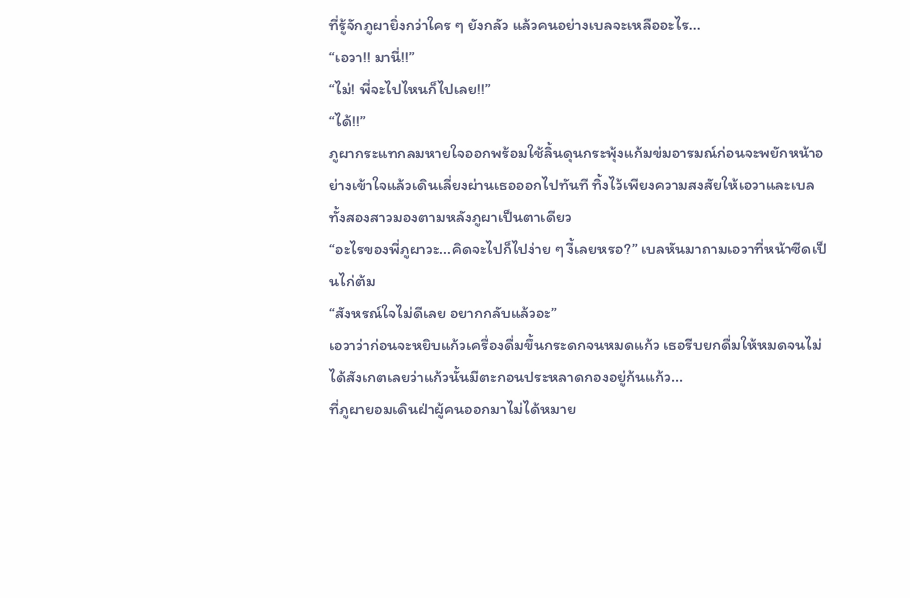ที่รู้จักภูผายิ่งกว่าใคร ๆ ยังกลัว แล้วคนอย่างเบลจะเหลืออะไร...
“เอวา!! มานี่!!”
“ไม่! พี่จะไปไหนก็ไปเลย!!”
“ได้!!”
ภูผากระแทกลมหายใจออกพร้อมใช้ลิ้นดุนกระพุ้งแก้มข่มอารมณ์ก่อนจะพยักหน้าอย่างเข้าใจแล้วเดินเลี่ยงผ่านเธอออกไปทันที ทิ้งไว้เพียงความสงสัยให้เอวาและเบล ทั้งสองสาวมองตามหลังภูผาเป็นตาเดียว
“อะไรของพี่ภูผาวะ...คิดจะไปก็ไปง่าย ๆ งี้เลยหรอ?” เบลหันมาถามเอวาที่หน้าซีดเป็นไก่ต้ม
“สังหรณ์ใจไม่ดีเลย อยากกลับแล้วอะ”
เอวาว่าก่อนจะหยิบแก้วเครื่องดื่มขึ้นกระดกจนหมดแก้ว เธอรีบยกดื่มให้หมดจนไม่ได้สังเกตเลยว่าแก้วนั้นมีตะกอนประหลาดกองอยู่ก้นแก้ว...
ที่ภูผายอมเดินฝ่าผู้คนออกมาไม่ได้หมาย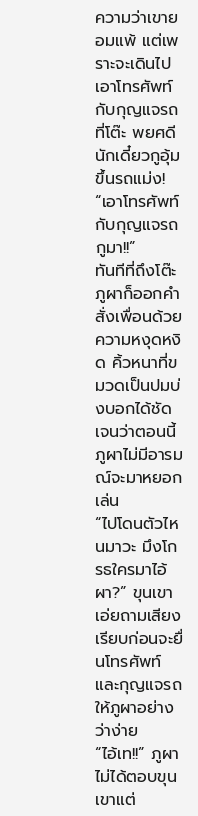ความว่าเขายอมแพ้ แต่เพราะจะเดินไปเอาโทรศัพท์กับกุญแจรถที่โต๊ะ พยศดีนักเดี๋ยวกูอุ้มขึ้นรถแม่ง!
“เอาโทรศัพท์กับกุญแจรถกูมา!!”
ทันทีที่ถึงโต๊ะภูผาก็ออกคำสั่งเพื่อนด้วยความหงุดหงิด คิ้วหนาที่ขมวดเป็นปมบ่งบอกได้ชัดเจนว่าตอนนี้ภูผาไม่มีอารมณ์จะมาหยอกเล่น
“ไปโดนตัวไหนมาวะ มึงโกรธใครมาไอ้ผา?” ขุนเขาเอ่ยถามเสียงเรียบก่อนจะยื่นโทรศัพท์และกุญแจรถให้ภูผาอย่างว่าง่าย
“ไอ้เท!!” ภูผาไม่ได้ตอบขุนเขาแต่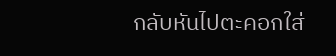กลับหันไปตะคอกใส่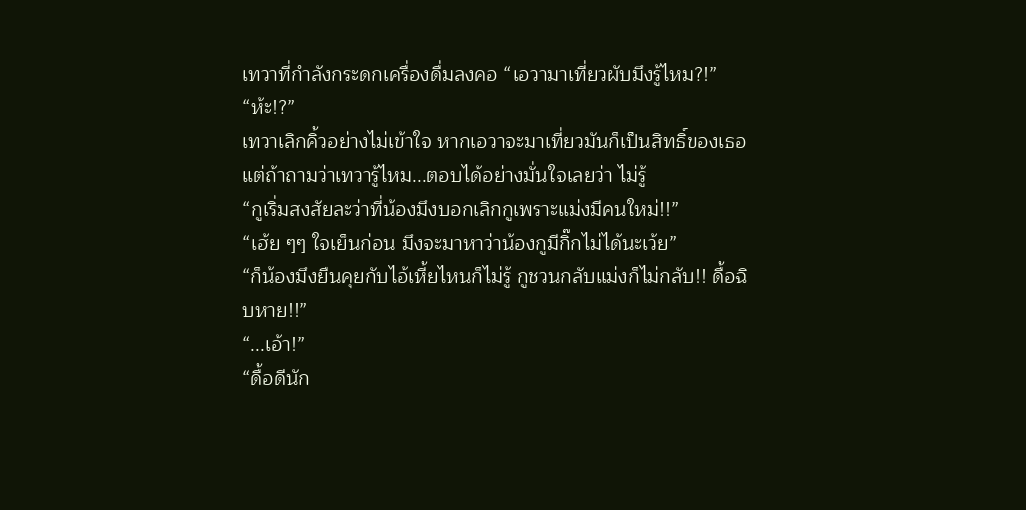เทวาที่กำลังกระดกเครื่องดื่มลงคอ “เอวามาเที่ยวผับมึงรู้ไหม?!”
“ห้ะ!?”
เทวาเลิกคิ้วอย่างไม่เข้าใจ หากเอวาจะมาเที่ยวมันก็เป็นสิทธิ์ของเธอแต่ถ้าถามว่าเทวารู้ไหม...ตอบได้อย่างมั่นใจเลยว่า ไม่รู้
“กูเริ่มสงสัยละว่าที่น้องมึงบอกเลิกกูเพราะแม่งมีคนใหม่!!”
“เฮ้ย ๆๆ ใจเย็นก่อน มึงจะมาหาว่าน้องกูมีกิ๊กไม่ได้นะเว้ย”
“ก็น้องมึงยืนคุยกับไอ้เหี้ยไหนก็ไม่รู้ กูชวนกลับแม่งก็ไม่กลับ!! ดื้อฉิบหาย!!”
“...เอ้า!”
“ดื้อดีนัก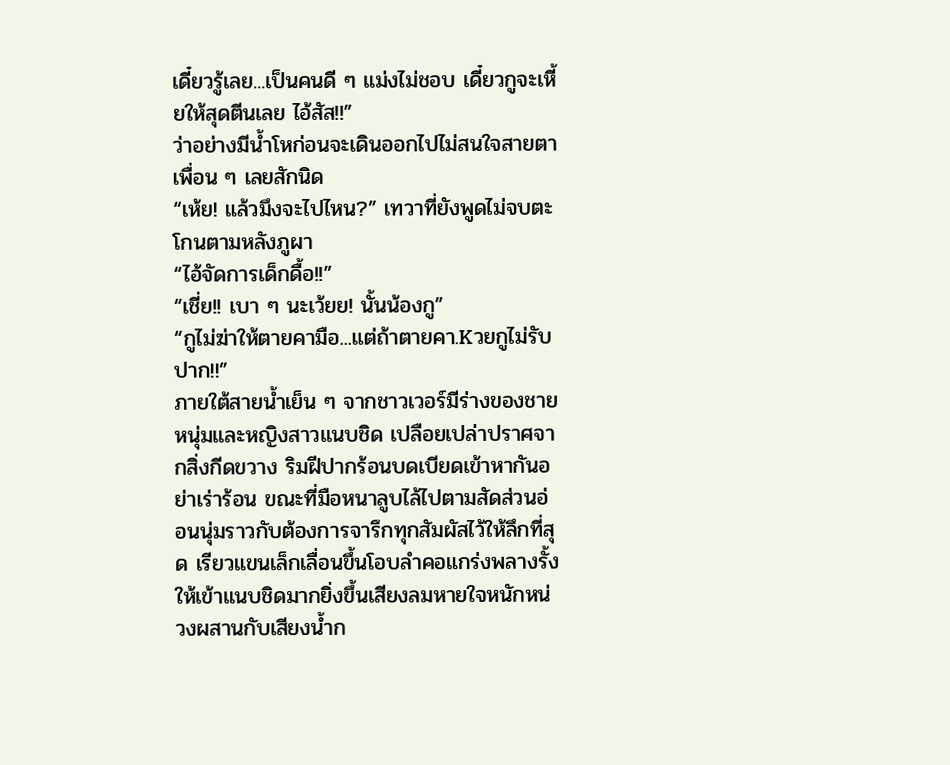เดี๋ยวรู้เลย...เป็นคนดี ๆ แม่งไม่ชอบ เดี๋ยวกูจะเหี้ยให้สุดตีนเลย ไอ้สัส!!”
ว่าอย่างมีน้ำโหก่อนจะเดินออกไปไม่สนใจสายตาเพื่อน ๆ เลยสักนิด
“เห้ย! แล้วมึงจะไปไหน?” เทวาที่ยังพูดไม่จบตะโกนตามหลังภูผา
“ไอ้จัดการเด็กดื้อ!!”
“เชี่ย!! เบา ๆ นะเว้ยย! นั้นน้องกู”
“กูไม่ฆ่าให้ตายคามือ...แต่ถ้าตายคา.Kวยกูไม่รับปาก!!”
ภายใต้สายน้ำเย็น ๆ จากชาวเวอร์มีร่างของชายหนุ่มและหญิงสาวแนบชิด เปลือยเปล่าปราศจากสิ่งกีดขวาง ริมฝีปากร้อนบดเบียดเข้าหากันอย่าเร่าร้อน ขณะที่มือหนาลูบไล้ไปตามสัดส่วนอ่อนนุ่มราวกับต้องการจารึกทุกสัมผัสไว้ให้ลึกที่สุด เรียวแขนเล็กเลื่อนขึ้นโอบลำคอแกร่งพลางรั้งให้เข้าแนบชิดมากยิ่งขึ้นเสียงลมหายใจหนักหน่วงผสานกับเสียงน้ำก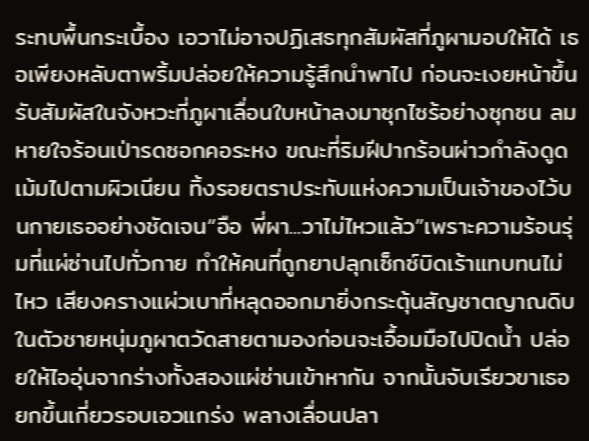ระทบพื้นกระเบื้อง เอวาไม่อาจปฏิเสธทุกสัมผัสที่ภูผามอบให้ได้ เธอเพียงหลับตาพริ้มปล่อยให้ความรู้สึกนำพาไป ก่อนจะเงยหน้าขึ้นรับสัมผัสในจังหวะที่ภูผาเลื่อนใบหน้าลงมาซุกไซร้อย่างซุกซน ลมหายใจร้อนเป่ารดซอกคอระหง ขณะที่ริมฝีปากร้อนผ่าวกำลังดูดเม้มไปตามผิวเนียน ทิ้งรอยตราประทับแห่งความเป็นเจ้าของไว้บนกายเธออย่างชัดเจน“อือ พี่ผา...วาไม่ไหวแล้ว”เพราะความร้อนรุ่มที่แผ่ซ่านไปทั่วกาย ทำให้คนที่ถูกยาปลุกเซ็กซ์บิดเร้าแทบทนไม่ไหว เสียงครางแผ่วเบาที่หลุดออกมายิ่งกระตุ้นสัญชาตญาณดิบในตัวชายหนุ่มภูผาตวัดสายตามองก่อนจะเอื้อมมือไปปิดน้ำ ปล่อยให้ไออุ่นจากร่างทั้งสองแผ่ซ่านเข้าหากัน จากนั้นจับเรียวขาเธอยกขึ้นเกี่ยวรอบเอวแกร่ง พลางเลื่อนปลา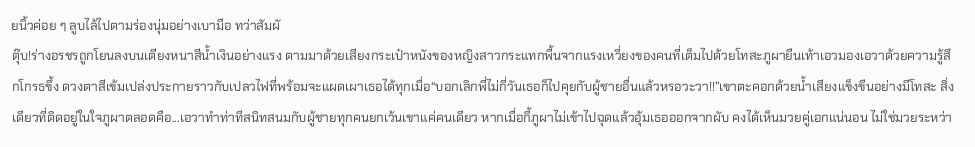ยนิ้วค่อย ๆ ลูบไล้ไปตามร่องนุ่มอย่างเบามือ ทว่าสัมผั
ตุ๊บ!ร่างอรชรถูกโยนลงบนเตียงหนาสีน้ำเงินอย่างแรง ตามมาด้วยเสียงกระเป๋าหนังของหญิงสาวกระแทกพื้นจากแรงเหวี่ยงของคนที่เต็มไปด้วยโทสะภูผายืนเท้าเอวมองเอวาด้วยความรู้สึกโกรธขึ้ง ดวงตาสีเข้มเปล่งประกายราวกับเปลวไฟที่พร้อมจะแผดเผาเธอได้ทุกเมื่อ“บอกเลิกพี่ไม่กี่วันเธอก็ไปคุยกับผู้ชายอื่นแล้วหรอวะวา!!”เขาตะคอกด้วยน้ำเสียงแข็งขืนอย่างมีโทสะ สิ่งเดียวที่ติดอยู่ในใจภูผาตลอดคือ...เอวาทำท่าทีสนิทสนมกับผู้ชายทุกคนยกเว้นเขาแค่คนเดียว หากเมื่อกี้ภูผาไม่เข้าไปฉุดแล้วอุ้มเธอออกจากผับ คงได้เห็นมวยคู่เอกแน่นอน ไม่ใช่มวยระหว่า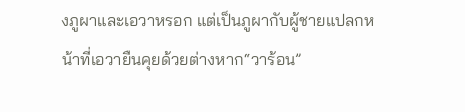งภูผาและเอวาหรอก แต่เป็นภูผากับผู้ชายแปลกหน้าที่เอวายืนคุยด้วยต่างหาก“วาร้อน”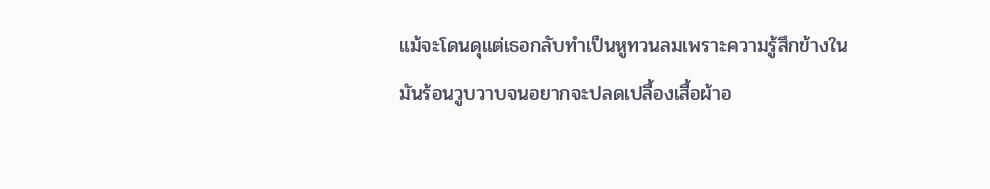แม้จะโดนดุแต่เธอกลับทำเป็นหูทวนลมเพราะความรู้สึกข้างในมันร้อนวูบวาบจนอยากจะปลดเปลื้องเสื้อผ้าอ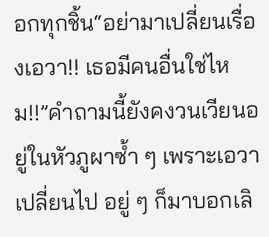อกทุกชิ้น“อย่ามาเปลี่ยนเรื่องเอวา!! เธอมีคนอื่นใช่ไหม!!”คำถามนี้ยังคงวนเวียนอยู่ในหัวภูผาซ้ำ ๆ เพราะเอวาเปลี่ยนไป อยู่ ๆ ก็มาบอกเลิ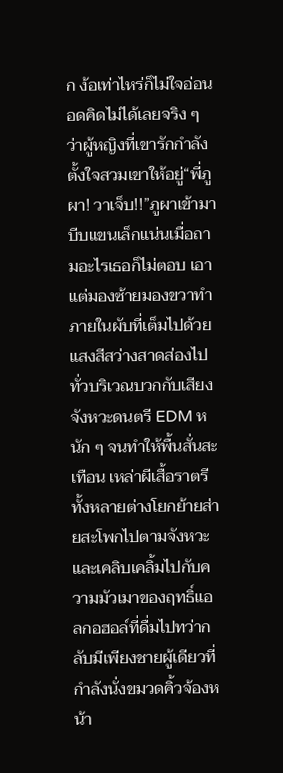ก ง้อเท่าไหร่ก็ไม่ใจอ่อน อดคิดไม่ได้เลยจริง ๆ ว่าผู้หญิงที่เขารักกำลังตั้งใจสวมเขาให้อยู่“พี่ภูผา! วาเจ็บ!!”ภูผาเข้ามาบีบแขนเล็กแน่นเมื่อถามอะไรเธอก็ไม่ตอบ เอาแต่มองซ้ายมองขวาทำ
ภายในผับที่เต็มไปด้วยแสงสีสว่างสาดส่องไปทั่วบริเวณบวกกับเสียงจังหวะดนตรี EDM หนัก ๆ จนทำให้พื้นสั่นสะเทือน เหล่าผีเสื้อราตรีทั้งหลายต่างโยกย้ายส่ายสะโพกไปตามจังหวะและเคลิบเคลิ้มไปกับความมัวเมาของฤทธิ์แอลกอฮอล์ที่ดื่มไปทว่ากลับมีเพียงชายผู้เดียวที่กำลังนั่งขมวดคิ้วจ้องหน้า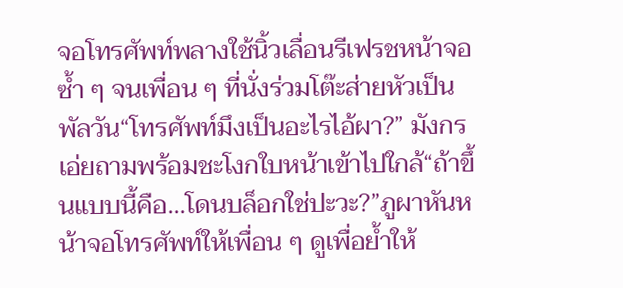จอโทรศัพท์พลางใช้นิ้วเลื่อนรีเฟรชหน้าจอซ้ำ ๆ จนเพื่อน ๆ ที่นั่งร่วมโต๊ะส่ายหัวเป็นพัลวัน“โทรศัพท์มึงเป็นอะไรไอ้ผา?” มังกรเอ่ยถามพร้อมชะโงกใบหน้าเข้าไปใกล้“ถ้าขึ้นแบบนี้คือ...โดนบล็อกใช่ปะวะ?”ภูผาหันหน้าจอโทรศัพท์ให้เพื่อน ๆ ดูเพื่อย้ำให้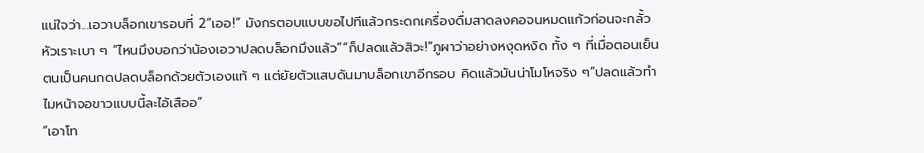แน่ใจว่า...เอวาบล็อกเขารอบที่ 2“เออ!” มังกรตอบแบบขอไปทีแล้วกระดกเครื่องดื่มสาดลงคอจนหมดแก้วก่อนจะกลั้วหัวเราะเบา ๆ “ไหนมึงบอกว่าน้องเอวาปลดบล็อกมึงแล้ว”“ก็ปลดแล้วสิวะ!”ภูผาว่าอย่างหงุดหงิด ทั้ง ๆ ที่เมื่อตอนเย็นตนเป็นคนกดปลดบล็อกด้วยตัวเองแท้ ๆ แต่ยัยตัวแสบดันมาบล็อกเขาอีกรอบ คิดแล้วมันน่าโมโหจริง ๆ“ปลดแล้วทำไมหน้าจอขาวแบบนี้ละไอ้เสืออ”
“เอาโท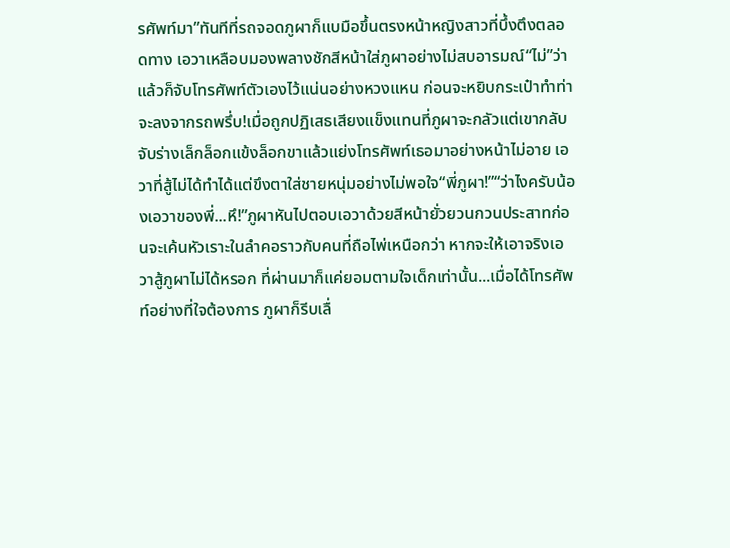รศัพท์มา”ทันทีที่รถจอดภูผาก็แบมือขึ้นตรงหน้าหญิงสาวที่บึ้งตึงตลอดทาง เอวาเหลือบมองพลางชักสีหน้าใส่ภูผาอย่างไม่สบอารมณ์“ไม่”ว่าแล้วก็จับโทรศัพท์ตัวเองไว้แน่นอย่างหวงแหน ก่อนจะหยิบกระเป๋าทำท่าจะลงจากรถพรึ่บ!เมื่อถูกปฏิเสธเสียงแข็งแทนที่ภูผาจะกลัวแต่เขากลับจับร่างเล็กล็อกแข้งล็อกขาแล้วแย่งโทรศัพท์เธอมาอย่างหน้าไม่อาย เอวาที่สู้ไม่ได้ทำได้แต่ขึงตาใส่ชายหนุ่มอย่างไม่พอใจ“พี่ภูผา!”“ว่าไงครับน้องเอวาของพี่...หึ!”ภูผาหันไปตอบเอวาด้วยสีหน้ายั่วยวนกวนประสาทก่อนจะเค้นหัวเราะในลำคอราวกับคนที่ถือไพ่เหนือกว่า หากจะให้เอาจริงเอวาสู้ภูผาไม่ได้หรอก ที่ผ่านมาก็แค่ยอมตามใจเด็กเท่านั้น...เมื่อได้โทรศัพท์อย่างที่ใจต้องการ ภูผาก็รีบเลื่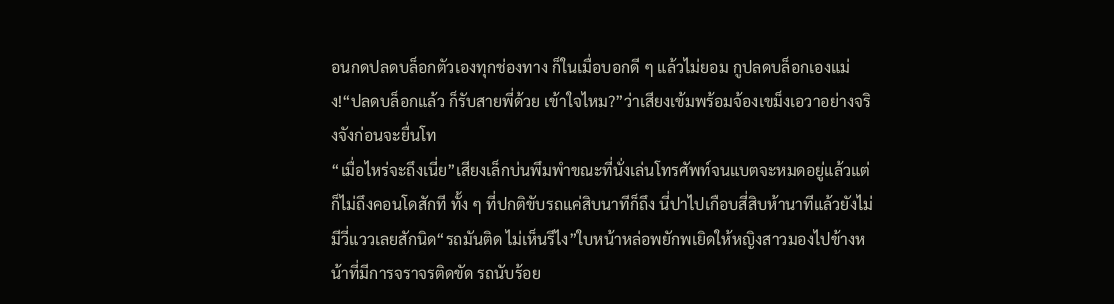อนกดปลดบล็อกตัวเองทุกช่องทาง ก็ในเมื่อบอกดี ๆ แล้วไม่ยอม กูปลดบล็อกเองแม่ง!“ปลดบล็อกแล้ว ก็รับสายพี่ด้วย เข้าใจไหม?”ว่าเสียงเข้มพร้อมจ้องเขม็งเอวาอย่างจริงจังก่อนจะยื่นโท
“เมื่อไหร่จะถึงเนี่ย”เสียงเล็กบ่นพึมพำขณะที่นั่งเล่นโทรศัพท์จนแบตจะหมดอยู่แล้วแต่ก็ไม่ถึงคอนโดสักที ทั้ง ๆ ที่ปกติขับรถแค่สิบนาทีก็ถึง นี่ปาไปเกือบสี่สิบห้านาทีแล้วยังไม่มีวี่แววเลยสักนิด“รถมันติด ไม่เห็นรึไง”ใบหน้าหล่อพยักพเยิดให้หญิงสาวมองไปข้างหน้าที่มีการจราจรติดขัด รถนับร้อย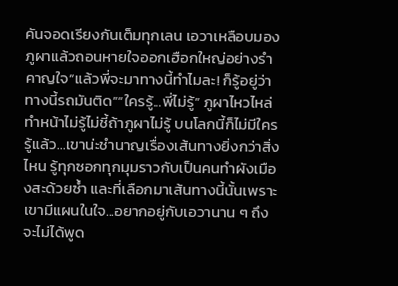คันจอดเรียงกันเต็มทุกเลน เอวาเหลือบมองภูผาแล้วถอนหายใจออกเฮือกใหญ่อย่างรำคาญใจ“แล้วพี่จะมาทางนี้ทำไมละ! ก็รู้อยู่ว่าทางนี้รถมันติด”“ใครรู้...พี่ไม่รู้” ภูผาไหวไหล่ทำหน้าไม่รู้ไม่ชี้ถ้าภูผาไม่รู้ บนโลกนี้ก็ไม่มีใครรู้แล้ว...เขาน่ะชำนาญเรื่องเส้นทางยิ่งกว่าสิ่งไหน รู้ทุกซอกทุกมุมราวกับเป็นคนทำผังเมืองสะด้วยซ้ำ และที่เลือกมาเส้นทางนี้นั้นเพราะเขามีแผนในใจ...อยากอยู่กับเอวานาน ๆ ถึงจะไม่ได้พูด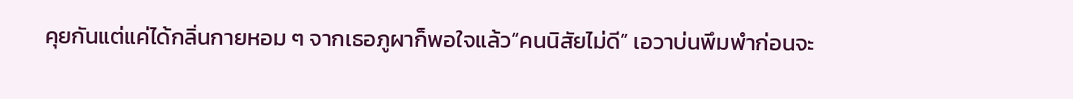คุยกันแต่แค่ได้กลิ่นกายหอม ๆ จากเธอภูผาก็พอใจแล้ว“คนนิสัยไม่ดี” เอวาบ่นพึมพำก่อนจะ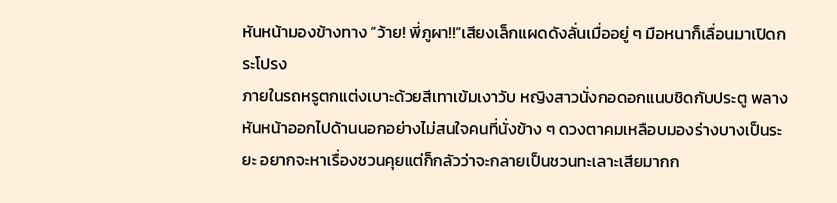หันหน้ามองข้างทาง “ว้าย! พี่ภูผา!!”เสียงเล็กแผดดังลั่นเมื่ออยู่ ๆ มือหนาก็เลื่อนมาเปิดกระโปรง
ภายในรถหรูตกแต่งเบาะด้วยสีเทาเข้มเงาวับ หญิงสาวนั่งกอดอกแนบชิดกับประตู พลางหันหน้าออกไปด้านนอกอย่างไม่สนใจคนที่นั่งข้าง ๆ ดวงตาคมเหลือบมองร่างบางเป็นระยะ อยากจะหาเรื่องชวนคุยแต่ก็กลัวว่าจะกลายเป็นชวนทะเลาะเสียมากก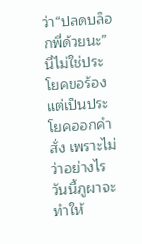ว่า“ปลดบล็อกพี่ด้วยนะ” นี่ไม่ใช่ประโยคขอร้อง แต่เป็นประโยคออกคำสั่ง เพราะไม่ว่าอย่างไร วันนี้ภูผาจะทำให้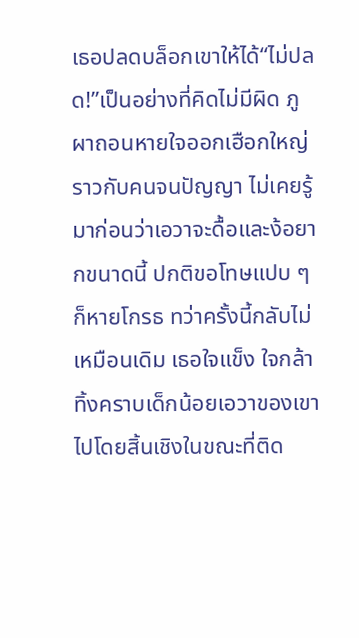เธอปลดบล็อกเขาให้ได้“ไม่ปลด!”เป็นอย่างที่คิดไม่มีผิด ภูผาถอนหายใจออกเฮือกใหญ่ราวกับคนจนปัญญา ไม่เคยรู้มาก่อนว่าเอวาจะดื้อและง้อยากขนาดนี้ ปกติขอโทษแปบ ๆ ก็หายโกรธ ทว่าครั้งนี้กลับไม่เหมือนเดิม เธอใจแข็ง ใจกล้า ทิ้งคราบเด็กน้อยเอวาของเขาไปโดยสิ้นเชิงในขณะที่ติด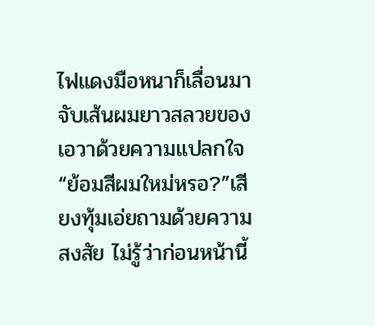ไฟแดงมือหนาก็เลื่อนมาจับเส้นผมยาวสลวยของเอวาด้วยความแปลกใจ“ย้อมสีผมใหม่หรอ?”เสียงทุ้มเอ่ยถามด้วยความสงสัย ไม่รู้ว่าก่อนหน้านี้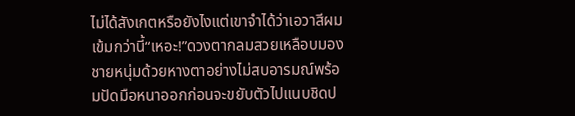ไม่ได้สังเกตหรือยังไงแต่เขาจำได้ว่าเอวาสีผมเข้มกว่านี้“เหอะ!”ดวงตากลมสวยเหลือบมองชายหนุ่มด้วยหางตาอย่างไม่สบอารมณ์พร้อมปัดมือหนาออกก่อนจะขยับตัวไปแนบชิดป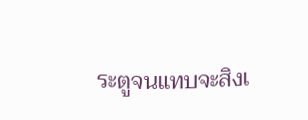ระตูจนแทบจะสิงเ